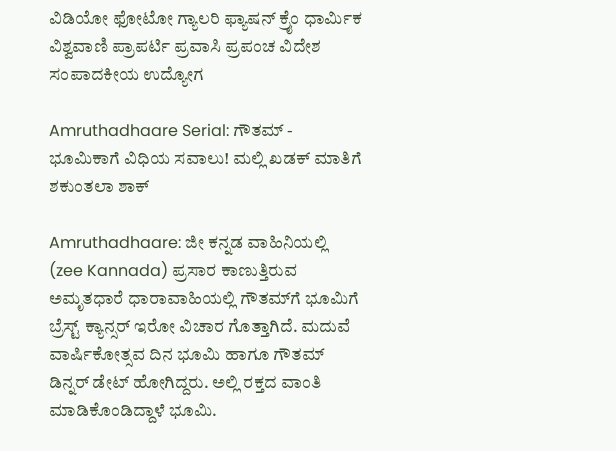ವಿಡಿಯೋ ಫೋಟೋ ಗ್ಯಾಲರಿ ಫ್ಯಾಷನ್ ಕ್ರೈಂ ಧಾರ್ಮಿಕ ವಿಶ್ವವಾಣಿ ಪ್ರಾಪರ್ಟಿ ಪ್ರವಾಸಿ ಪ್ರಪಂಚ ವಿದೇಶ ಸಂಪಾದಕೀಯ ಉದ್ಯೋಗ

Amruthadhaare Serial: ಗೌತಮ್ - ಭೂಮಿಕಾಗೆ ವಿಧಿಯ ಸವಾಲು! ಮಲ್ಲಿ ಖಡಕ್ ಮಾತಿಗೆ ಶಕುಂತಲಾ ಶಾಕ್‌

Amruthadhaare: ಜೀ ಕನ್ನಡ ವಾಹಿನಿಯಲ್ಲಿ (zee Kannada) ಪ್ರಸಾರ ಕಾಣುತ್ತಿರುವ ಅಮೃತಧಾರೆ ಧಾರಾವಾಹಿಯಲ್ಲಿ ಗೌತಮ್‌ಗೆ ಭೂಮಿಗೆ ಬ್ರೆಸ್ಟ್‌ ಕ್ಯಾನ್ಸರ್‌ ಇರೋ ವಿಚಾರ ಗೊತ್ತಾಗಿದೆ. ಮದುವೆ ವಾರ್ಷಿಕೋತ್ಸವ ದಿನ ಭೂಮಿ ಹಾಗೂ ಗೌತಮ್‌ ಡಿನ್ನರ್‌ ಡೇಟ್‌ ಹೋಗಿದ್ದರು. ಅಲ್ಲಿ ರಕ್ತದ ವಾಂತಿ ಮಾಡಿಕೊಂಡಿದ್ದಾಳೆ ಭೂಮಿ.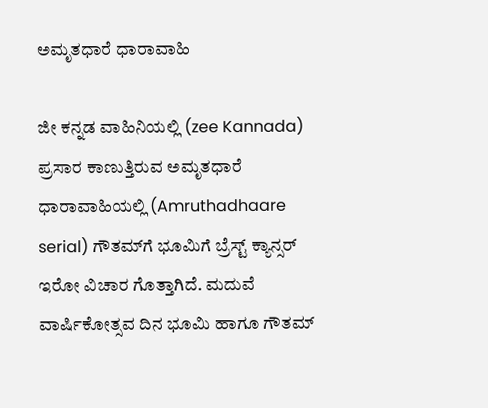ಅಮೃತಧಾರೆ ಧಾರಾವಾಹಿ

ಜೀ ಕನ್ನಡ ವಾಹಿನಿಯಲ್ಲಿ (zee Kannada) ಪ್ರಸಾರ ಕಾಣುತ್ತಿರುವ ಅಮೃತಧಾರೆ ಧಾರಾವಾಹಿಯಲ್ಲಿ (Amruthadhaare serial) ಗೌತಮ್‌ಗೆ ಭೂಮಿಗೆ ಬ್ರೆಸ್ಟ್‌ ಕ್ಯಾನ್ಸರ್‌ ಇರೋ ವಿಚಾರ ಗೊತ್ತಾಗಿದೆ. ಮದುವೆ ವಾರ್ಷಿಕೋತ್ಸವ ದಿನ ಭೂಮಿ ಹಾಗೂ ಗೌತಮ್‌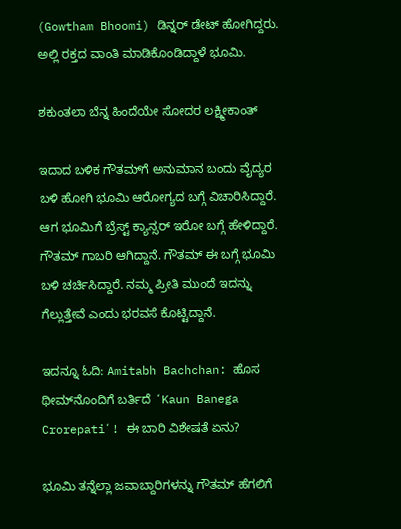(Gowtham Bhoomi) ಡಿನ್ನರ್‌ ಡೇಟ್‌ ಹೋಗಿದ್ದರು. ಅಲ್ಲಿ ರಕ್ತದ ವಾಂತಿ ಮಾಡಿಕೊಂಡಿದ್ದಾಳೆ ಭೂಮಿ.

ಶಕುಂತಲಾ ಬೆನ್ನ ಹಿಂದೆಯೇ ಸೋದರ ಲಕ್ಷ್ಮೀಕಾಂತ್

ಇದಾದ ಬಳಿಕ ಗೌತಮ್‌ಗೆ ಅನುಮಾನ ಬಂದು ವೈದ್ಯರ ಬಳಿ ಹೋಗಿ ಭೂಮಿ ಆರೋಗ್ಯದ ಬಗ್ಗೆ ವಿಚಾರಿಸಿದ್ದಾರೆ. ಆಗ ಭೂಮಿಗೆ ಬ್ರೆಸ್ಟ್‌ ಕ್ಯಾನ್ಸರ್‌ ಇರೋ ಬಗ್ಗೆ ಹೇಳಿದ್ದಾರೆ. ಗೌತಮ್‌ ಗಾಬರಿ ಆಗಿದ್ದಾನೆ. ಗೌತಮ್‌ ಈ ಬಗ್ಗೆ ಭೂಮಿ ಬಳಿ ಚರ್ಚಿಸಿದ್ದಾರೆ. ನಮ್ಮ ಪ್ರೀತಿ ಮುಂದೆ ಇದನ್ನು ಗೆಲ್ಲುತ್ತೇವೆ ಎಂದು ಭರವಸೆ ಕೊಟ್ಟಿದ್ದಾನೆ.

ಇದನ್ನೂ ಓದಿ: Amitabh Bachchan: ಹೊಸ ಥೀಮ್‌ನೊಂದಿಗೆ ಬರ್ತಿದೆ ʻKaun Banega Crorepatiʼ! ಈ ಬಾರಿ ವಿಶೇಷತೆ ಏನು?

ಭೂಮಿ ತನ್ನೆಲ್ಲಾ ಜವಾಬ್ದಾರಿಗಳನ್ನು ಗೌತಮ್ ಹೆಗಲಿಗೆ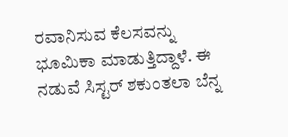ರವಾನಿಸುವ ಕೆಲಸವನ್ನು ಭೂಮಿಕಾ ಮಾಡುತ್ತಿದ್ದಾಳೆ. ಈ ನಡುವೆ ಸಿಸ್ಟರ್ ಶಕುಂತಲಾ ಬೆನ್ನ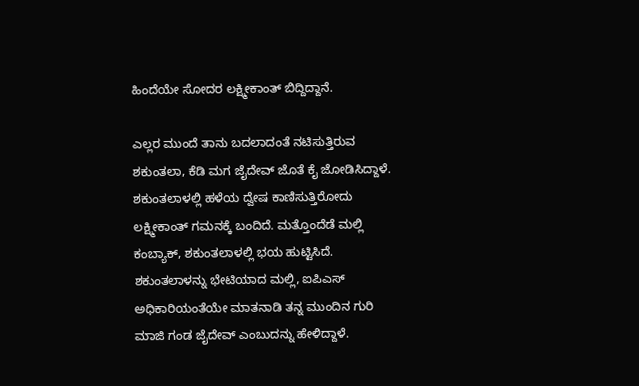ಹಿಂದೆಯೇ ಸೋದರ ಲಕ್ಷ್ಮೀಕಾಂತ್ ಬಿದ್ದಿದ್ದಾನೆ.

ಎಲ್ಲರ ಮುಂದೆ ತಾನು ಬದಲಾದಂತೆ ನಟಿಸುತ್ತಿರುವ ಶಕುಂತಲಾ, ಕೆಡಿ ಮಗ ಜೈದೇವ್ ಜೊತೆ ಕೈ ಜೋಡಿಸಿದ್ದಾಳೆ. ಶಕುಂತಲಾಳಲ್ಲಿ ಹಳೆಯ ದ್ವೇಷ ಕಾಣಿಸುತ್ತಿರೋದು ಲಕ್ಷ್ಮೀಕಾಂತ್ ಗಮನಕ್ಕೆ ಬಂದಿದೆ. ಮತ್ತೊಂದೆಡೆ ಮಲ್ಲಿ ಕಂಬ್ಯಾಕ್, ಶಕುಂತಲಾಳಲ್ಲಿ ಭಯ ಹುಟ್ಟಿಸಿದೆ. ಶಕುಂತಲಾಳನ್ನು ಭೇಟಿಯಾದ ಮಲ್ಲಿ, ಐಪಿಎಸ್ ಅಧಿಕಾರಿಯಂತೆಯೇ ಮಾತನಾಡಿ ತನ್ನ ಮುಂದಿನ ಗುರಿ ಮಾಜಿ ಗಂಡ ಜೈದೇವ್ ಎಂಬುದನ್ನು ಹೇಳಿದ್ದಾಳೆ.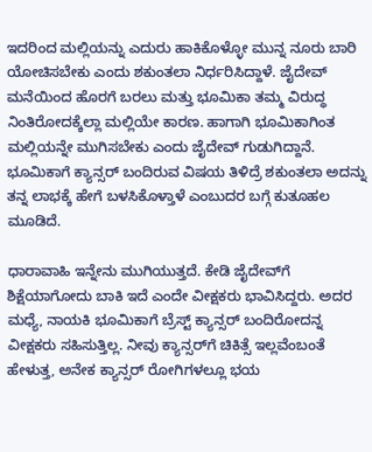ಇದರಿಂದ ಮಲ್ಲಿಯನ್ನು ಎದುರು ಹಾಕಿಕೊಳ್ಳೋ ಮುನ್ನ ನೂರು ಬಾರಿ ಯೋಚಿಸಬೇಕು ಎಂದು ಶಕುಂತಲಾ ನಿರ್ಧರಿಸಿದ್ದಾಳೆ. ಜೈದೇವ್ ಮನೆಯಿಂದ ಹೊರಗೆ ಬರಲು ಮತ್ತು ಭೂಮಿಕಾ ತಮ್ಮ ವಿರುದ್ಧ ನಿಂತಿರೋದಕ್ಕೆಲ್ಲಾ ಮಲ್ಲಿಯೇ ಕಾರಣ. ಹಾಗಾಗಿ ಭೂಮಿಕಾಗಿಂತ ಮಲ್ಲಿಯನ್ನೇ ಮುಗಿಸಬೇಕು ಎಂದು ಜೈದೇವ್ ಗುಡುಗಿದ್ದಾನೆ. ಭೂಮಿಕಾಗೆ ಕ್ಯಾನ್ಸರ್ ಬಂದಿರುವ ವಿಷಯ ತಿಳಿದ್ರೆ ಶಕುಂತಲಾ ಅದನ್ನು ತನ್ನ ಲಾಭಕ್ಕೆ ಹೇಗೆ ಬಳಸಿಕೊಳ್ತಾಳೆ ಎಂಬುದರ ಬಗ್ಗೆ ಕುತೂಹಲ ಮೂಡಿದೆ.

ಧಾರಾವಾಹಿ ಇನ್ನೇನು ಮುಗಿಯುತ್ತದೆ. ಕೇಡಿ ಜೈದೇವ್‌ಗೆ ಶಿಕ್ಷೆಯಾಗೋದು ಬಾಕಿ ಇದೆ ಎಂದೇ ವೀಕ್ಷಕರು ಭಾವಿಸಿದ್ದರು. ಅದರ ಮಧ್ಯೆ, ನಾಯಕಿ ಭೂಮಿಕಾಗೆ ಬ್ರೆಸ್ಟ್‌ ಕ್ಯಾನ್ಸರ್‌ ಬಂದಿರೋದನ್ನ ವೀಕ್ಷಕರು ಸಹಿಸುತ್ತಿಲ್ಲ. ನೀವು ಕ್ಯಾನ್ಸರ್‌ಗೆ ಚಿಕಿತ್ಸೆ ಇಲ್ಲವೆಂಬಂತೆ ಹೇಳುತ್ತ, ಅನೇಕ ಕ್ಯಾನ್ಸರ್‌ ರೋಗಿಗಳಲ್ಲೂ ಭಯ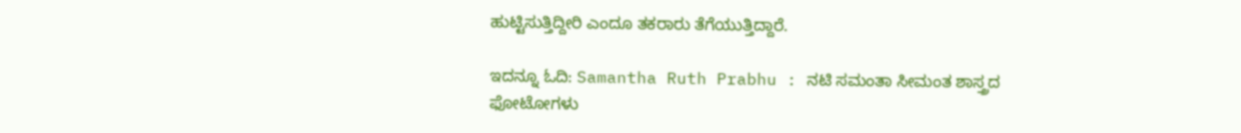ಹುಟ್ಟಿಸುತ್ತಿದ್ದೀರಿ ಎಂದೂ ತಕರಾರು ತೆಗೆಯುತ್ತಿದ್ದಾರೆ.

ಇದನ್ನೂ ಓದಿ: Samantha Ruth Prabhu : ನಟಿ ಸಮಂತಾ ಸೀಮಂತ ಶಾಸ್ತ್ರದ ಫೋಟೋಗಳು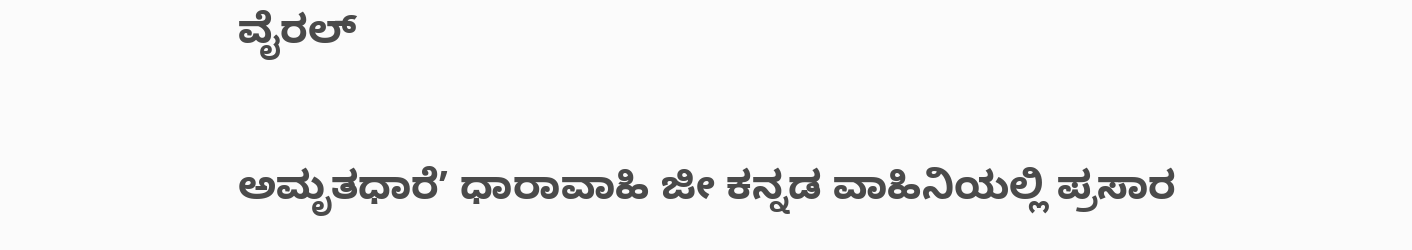ವೈರಲ್

ಅಮೃತಧಾರೆʼ ಧಾರಾವಾಹಿ ಜೀ ಕನ್ನಡ ವಾಹಿನಿಯಲ್ಲಿ ಪ್ರಸಾರ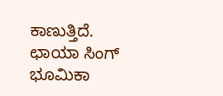ಕಾಣುತ್ತಿದೆ. ಛಾಯಾ ಸಿಂಗ್ ಭೂಮಿಕಾ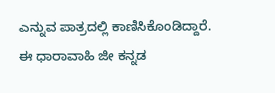ಎನ್ನುವ ಪಾತ್ರದಲ್ಲಿ ಕಾಣಿಸಿಕೊಂಡಿದ್ದಾರೆ. ಈ ಧಾರಾವಾಹಿ ಜೀ ಕನ್ನಡ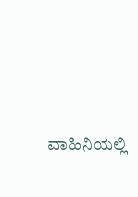ವಾಹಿನಿಯಲ್ಲಿ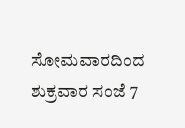ಸೋಮವಾರದಿಂದ ಶುಕ್ರವಾರ ಸಂಜೆ 7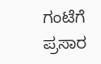ಗಂಟೆಗೆ ಪ್ರಸಾರ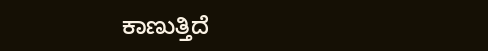ಕಾಣುತ್ತಿದೆ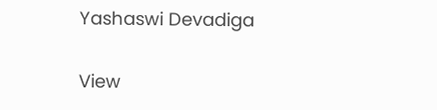Yashaswi Devadiga

View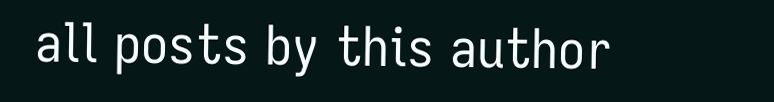all posts by this author